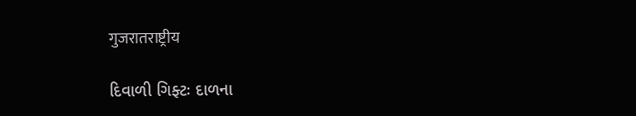गुजरातराष्ट्रीय

દિવાળી ગિફ્ટઃ દાળના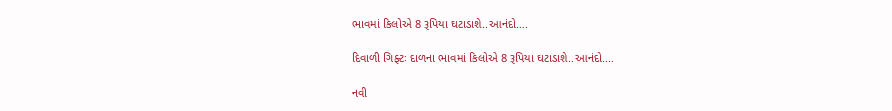ભાવમાં કિલોએ 8 રૂપિયા ઘટાડાશે..આનંદો….

દિવાળી ગિફ્ટઃ દાળના ભાવમાં કિલોએ 8 રૂપિયા ઘટાડાશે..આનંદો....

નવી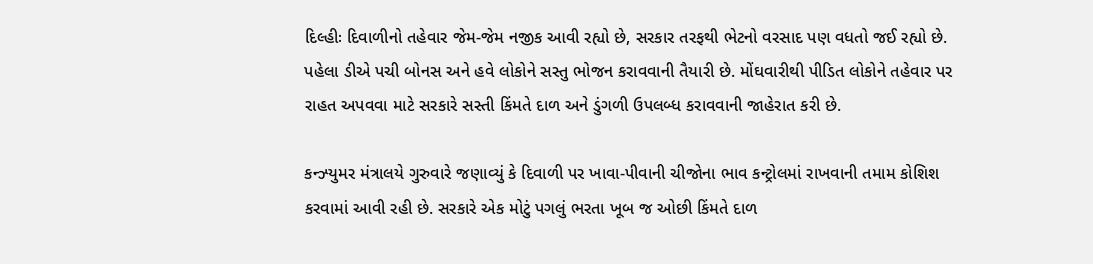દિલ્હીઃ દિવાળીનો તહેવાર જેમ-જેમ નજીક આવી રહ્યો છે, સરકાર તરફથી ભેટનો વરસાદ પણ વધતો જઈ રહ્યો છે. પહેલા ડીએ પચી બોનસ અને હવે લોકોને સસ્તુ ભોજન કરાવવાની તૈયારી છે. મોંઘવારીથી પીડિત લોકોને તહેવાર પર રાહત અપવવા માટે સરકારે સસ્તી કિંમતે દાળ અને ડુંગળી ઉપલબ્ધ કરાવવાની જાહેરાત કરી છે.

કન્ઝ્યુમર મંત્રાલયે ગુરુવારે જણાવ્યું કે દિવાળી પર ખાવા-પીવાની ચીજોના ભાવ કન્ટ્રોલમાં રાખવાની તમામ કોશિશ કરવામાં આવી રહી છે. સરકારે એક મોટું પગલું ભરતા ખૂબ જ ઓછી કિંમતે દાળ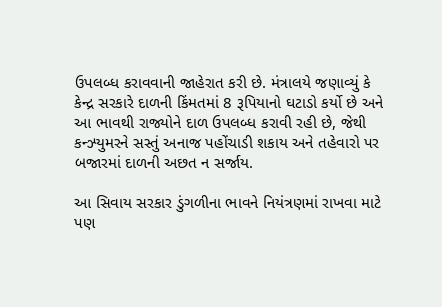ઉપલબ્ધ કરાવવાની જાહેરાત કરી છે. મંત્રાલયે જણાવ્યું કે કેન્દ્ર સરકારે દાળની કિંમતમાં 8 રૂપિયાનો ઘટાડો કર્યો છે અને આ ભાવથી રાજ્યોને દાળ ઉપલબ્ધ કરાવી રહી છે, જેથી કન્ઝ્યુમરને સસ્તું અનાજ પહોંચાડી શકાય અને તહેવારો પર બજારમાં દાળની અછત ન સર્જાય.

આ સિવાય સરકાર ડુંગળીના ભાવને નિયંત્રણમાં રાખવા માટે પણ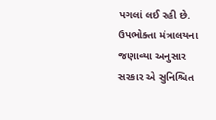પગલાં લઈ રહી છે. ઉપભોક્તા મંત્રાલયના જણાવ્યા અનુસાર સરકાર એ સુનિશ્ચિત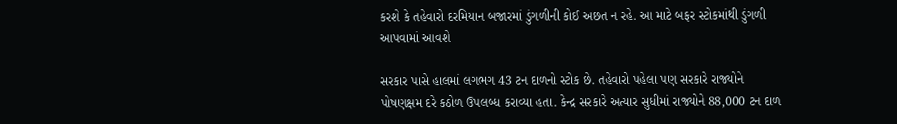કરશે કે તહેવારો દરમિયાન બજારમાં ડુંગળીની કોઈ અછત ન રહે. આ માટે બફર સ્ટોકમાંથી ડુંગળી આપવામાં આવશે

સરકાર પાસે હાલમાં લગભગ 43 ટન દાળનો સ્ટોક છે. તહેવારો પહેલા પણ સરકારે રાજ્યોને પોષણક્ષમ દરે કઠોળ ઉપલબ્ધ કરાવ્યા હતા. કેન્દ્ર સરકારે અત્યાર સુધીમાં રાજ્યોને 88,000 ટન દાળ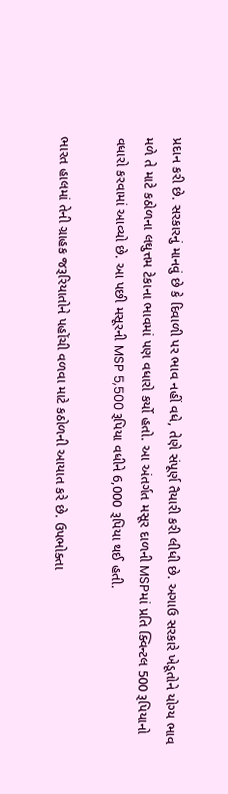પ્રદાન કરી છે. સરકારનું માનવું છે કે દિવાળી પર ભાવ નહીં વધે, તેણે સંપૂર્ણ તૈયારી કરી લીધી છે. અગાઉ સરકારે ખેડૂતોને યોગ્ય ભાવ મળે તે માટે કઠોળના લઘુત્તમ ટેકાના ભાવમાં પણ વધારો કર્યો હતો. આ અંતર્ગત મસૂર દાળની MSPમાં પ્રતિ ક્વિન્ટલ 500 રૂપિયાનો વધારો કરવામાં આવ્યો છે. આ પછી મસૂરની MSP 5,500 રૂપિયા વધીને 6,000 રૂપિયા થઈ હતી.

ભારત હાલમાં તેની ગ્રાહક જરૂરિયાતોને પહોંચી વળવા માટે કઠોળની આયાત કરે છે. ઉપભોક્તા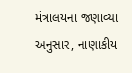મંત્રાલયના જણાવ્યા અનુસાર, નાણાકીય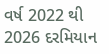વર્ષ 2022 થી 2026 દરમિયાન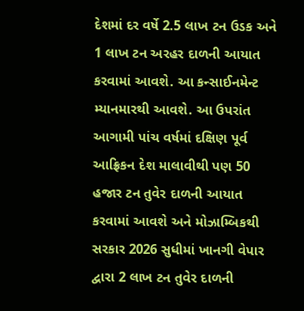દેશમાં દર વર્ષે 2.5 લાખ ટન ઉડક અને 1 લાખ ટન અરહર દાળની આયાત કરવામાં આવશે. આ કન્સાઈનમેન્ટ મ્યાનમારથી આવશે. આ ઉપરાંત આગામી પાંચ વર્ષમાં દક્ષિણ પૂર્વ આફ્રિકન દેશ માલાવીથી પણ 50 હજાર ટન તુવેર દાળની આયાત કરવામાં આવશે અને મોઝામ્બિકથી સરકાર 2026 સુધીમાં ખાનગી વેપાર દ્વારા 2 લાખ ટન તુવેર દાળની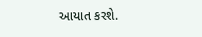આયાત કરશે.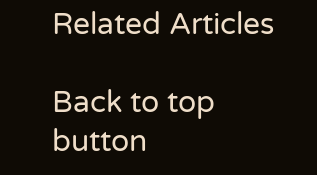Related Articles

Back to top button